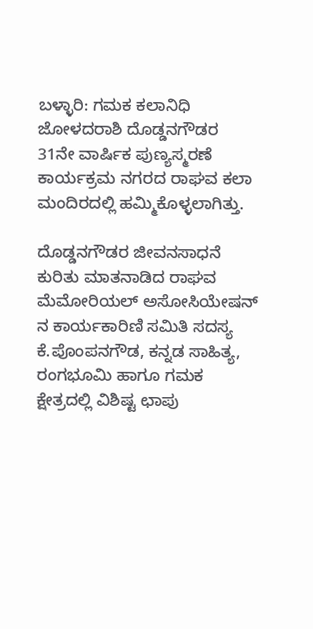ಬಳ್ಳಾರಿ: ಗಮಕ ಕಲಾನಿಧಿ ಜೋಳದರಾಶಿ ದೊಡ್ಡನಗೌಡರ 31ನೇ ವಾರ್ಷಿಕ ಪುಣ್ಯಸ್ಮರಣೆ ಕಾರ್ಯಕ್ರಮ ನಗರದ ರಾಘವ ಕಲಾ ಮಂದಿರದಲ್ಲಿ ಹಮ್ಮಿಕೊಳ್ಳಲಾಗಿತ್ತು.

ದೊಡ್ಡನಗೌಡರ ಜೀವನಸಾಧನೆ ಕುರಿತು ಮಾತನಾಡಿದ ರಾಘವ ಮೆಮೋರಿಯಲ್ ಅಸೋಸಿಯೇಷನ್ ನ ಕಾರ್ಯಕಾರಿಣಿ ಸಮಿತಿ ಸದಸ್ಯ ಕೆ.ಪೊಂಪನಗೌಡ, ಕನ್ನಡ ಸಾಹಿತ್ಯ, ರಂಗಭೂಮಿ ಹಾಗೂ ಗಮಕ ಕ್ಷೇತ್ರದಲ್ಲಿ ವಿಶಿಷ್ಟ ಛಾಪು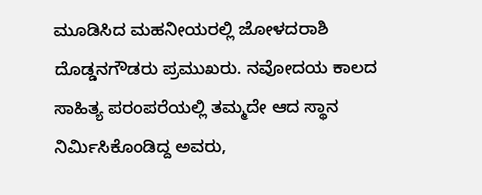ಮೂಡಿಸಿದ ಮಹನೀಯರಲ್ಲಿ ಜೋಳದರಾಶಿ ದೊಡ್ಡನಗೌಡರು ಪ್ರಮುಖರು. ನವೋದಯ ಕಾಲದ ಸಾಹಿತ್ಯ ಪರಂಪರೆಯಲ್ಲಿ ತಮ್ಮದೇ ಆದ ಸ್ಥಾನ ನಿರ್ಮಿಸಿಕೊಂಡಿದ್ದ ಅವರು,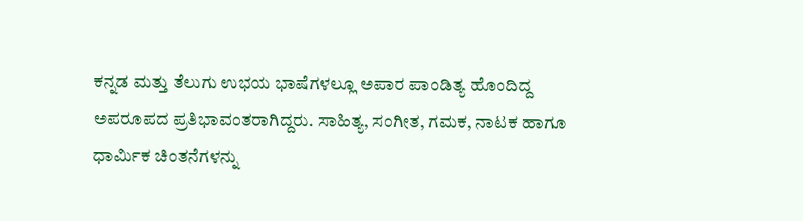ಕನ್ನಡ ಮತ್ತು ತೆಲುಗು ಉಭಯ ಭಾಷೆಗಳಲ್ಲೂ ಅಪಾರ ಪಾಂಡಿತ್ಯ ಹೊಂದಿದ್ದ ಅಪರೂಪದ ಪ್ರತಿಭಾವಂತರಾಗಿದ್ದರು. ಸಾಹಿತ್ಯ, ಸಂಗೀತ, ಗಮಕ, ನಾಟಕ ಹಾಗೂ ಧಾರ್ಮಿಕ ಚಿಂತನೆಗಳನ್ನು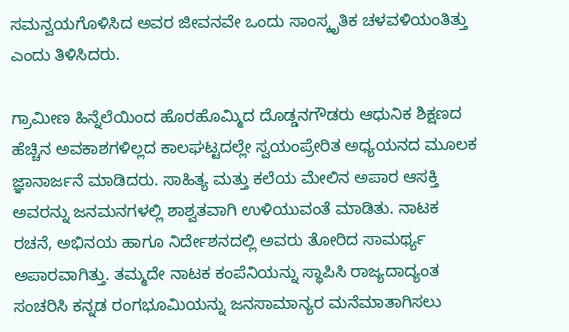ಸಮನ್ವಯಗೊಳಿಸಿದ ಅವರ ಜೀವನವೇ ಒಂದು ಸಾಂಸ್ಕೃತಿಕ ಚಳವಳಿಯಂತಿತ್ತು ಎಂದು ತಿಳಿಸಿದರು.

ಗ್ರಾಮೀಣ ಹಿನ್ನೆಲೆಯಿಂದ ಹೊರಹೊಮ್ಮಿದ ದೊಡ್ಡನಗೌಡರು ಆಧುನಿಕ ಶಿಕ್ಷಣದ ಹೆಚ್ಚಿನ ಅವಕಾಶಗಳಿಲ್ಲದ ಕಾಲಘಟ್ಟದಲ್ಲೇ ಸ್ವಯಂಪ್ರೇರಿತ ಅಧ್ಯಯನದ ಮೂಲಕ ಜ್ಞಾನಾರ್ಜನೆ ಮಾಡಿದರು. ಸಾಹಿತ್ಯ ಮತ್ತು ಕಲೆಯ ಮೇಲಿನ ಅಪಾರ ಆಸಕ್ತಿ ಅವರನ್ನು ಜನಮನಗಳಲ್ಲಿ ಶಾಶ್ವತವಾಗಿ ಉಳಿಯುವಂತೆ ಮಾಡಿತು. ನಾಟಕ ರಚನೆ, ಅಭಿನಯ ಹಾಗೂ ನಿರ್ದೇಶನದಲ್ಲಿ ಅವರು ತೋರಿದ ಸಾಮರ್ಥ್ಯ ಅಪಾರವಾಗಿತ್ತು. ತಮ್ಮದೇ ನಾಟಕ ಕಂಪೆನಿಯನ್ನು ಸ್ಥಾಪಿಸಿ ರಾಜ್ಯದಾದ್ಯಂತ ಸಂಚರಿಸಿ ಕನ್ನಡ ರಂಗಭೂಮಿಯನ್ನು ಜನಸಾಮಾನ್ಯರ ಮನೆಮಾತಾಗಿಸಲು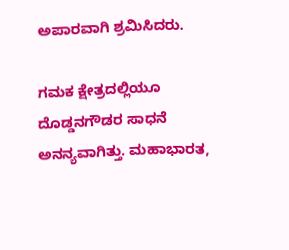ಅಪಾರವಾಗಿ ಶ್ರಮಿಸಿದರು.

ಗಮಕ ಕ್ಷೇತ್ರದಲ್ಲಿಯೂ ದೊಡ್ಡನಗೌಡರ ಸಾಧನೆ ಅನನ್ಯವಾಗಿತ್ತು. ಮಹಾಭಾರತ,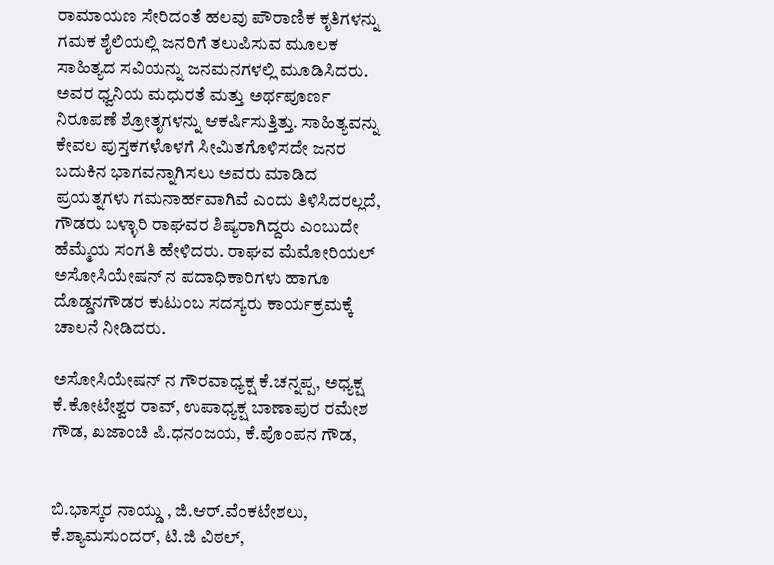ರಾಮಾಯಣ ಸೇರಿದಂತೆ ಹಲವು ಪೌರಾಣಿಕ ಕೃತಿಗಳನ್ನು ಗಮಕ ಶೈಲಿಯಲ್ಲಿ ಜನರಿಗೆ ತಲುಪಿಸುವ ಮೂಲಕ ಸಾಹಿತ್ಯದ ಸವಿಯನ್ನು ಜನಮನಗಳಲ್ಲಿ ಮೂಡಿಸಿದರು. ಅವರ ಧ್ವನಿಯ ಮಧುರತೆ ಮತ್ತು ಅರ್ಥಪೂರ್ಣ ನಿರೂಪಣೆ ಶ್ರೋತೃಗಳನ್ನು ಆಕರ್ಷಿಸುತ್ತಿತ್ತು. ಸಾಹಿತ್ಯವನ್ನು ಕೇವಲ ಪುಸ್ತಕಗಳೊಳಗೆ ಸೀಮಿತಗೊಳಿಸದೇ ಜನರ ಬದುಕಿನ ಭಾಗವನ್ನಾಗಿಸಲು ಅವರು ಮಾಡಿದ ಪ್ರಯತ್ನಗಳು ಗಮನಾರ್ಹವಾಗಿವೆ ಎಂದು ತಿಳಿಸಿದರಲ್ಲದೆ, ಗೌಡರು ಬಳ್ಳಾರಿ ರಾಘವರ ಶಿಷ್ಯರಾಗಿದ್ದರು ಎಂಬುದೇ ಹೆಮ್ಮೆಯ ಸಂಗತಿ ಹೇಳಿದರು. ರಾಘವ ಮೆಮೋರಿಯಲ್ ಅಸೋಸಿಯೇಷನ್ ನ ಪದಾಧಿಕಾರಿಗಳು ಹಾಗೂ ದೊಡ್ಡನಗೌಡರ ಕುಟುಂಬ ಸದಸ್ಯರು ಕಾರ್ಯಕ್ರಮಕ್ಕೆ ಚಾಲನೆ ನೀಡಿದರು.

ಅಸೋಸಿಯೇಷನ್ ನ ಗೌರವಾಧ್ಯಕ್ಷ ಕೆ.ಚನ್ನಪ್ಪ, ಅಧ್ಯಕ್ಷ ಕೆ.ಕೋಟೇಶ್ವರ ರಾವ್, ಉಪಾಧ್ಯಕ್ಷ ಬಾಣಾಪುರ ರಮೇಶ ಗೌಡ, ಖಜಾಂಚಿ ಪಿ.ಧನಂಜಯ, ಕೆ.ಪೊಂಪನ ಗೌಡ,


ಬಿ.ಭಾಸ್ಕರ ನಾಯ್ಡು , ಜಿ.ಆರ್.ವೆಂಕಟೇಶಲು, ಕೆ.ಶ್ಯಾಮಸುಂದರ್, ಟಿ.ಜಿ ವಿಠಲ್,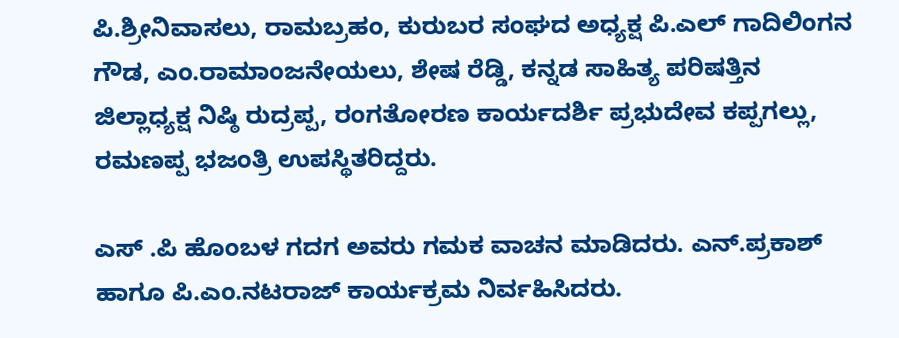ಪಿ.ಶ್ರೀನಿವಾಸಲು, ರಾಮಬ್ರಹಂ, ಕುರುಬರ ಸಂಘದ ಅಧ್ಯಕ್ಷ ಪಿ.ಎಲ್ ಗಾದಿಲಿಂಗನ ಗೌಡ, ಎಂ.ರಾಮಾಂಜನೇಯಲು, ಶೇಷ ರೆಡ್ಡಿ, ಕನ್ನಡ ಸಾಹಿತ್ಯ ಪರಿಷತ್ತಿನ ಜಿಲ್ಲಾಧ್ಯಕ್ಷ ನಿಷ್ಠಿ ರುದ್ರಪ್ಪ, ರಂಗತೋರಣ ಕಾರ್ಯದರ್ಶಿ ಪ್ರಭುದೇವ ಕಪ್ಪಗಲ್ಲು, ರಮಣಪ್ಪ ಭಜಂತ್ರಿ ಉಪಸ್ಥಿತರಿದ್ದರು.

ಎಸ್ .ಪಿ ಹೊಂಬಳ ಗದಗ ಅವರು ಗಮಕ ವಾಚನ ಮಾಡಿದರು. ಎನ್.ಪ್ರಕಾಶ್ ಹಾಗೂ ಪಿ.ಎಂ.ನಟರಾಜ್ ಕಾರ್ಯಕ್ರಮ ನಿರ್ವಹಿಸಿದರು.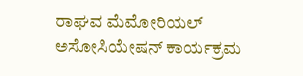ರಾಘವ ಮೆಮೋರಿಯಲ್ ಅಸೋಸಿಯೇಷನ್ ಕಾರ್ಯಕ್ರಮ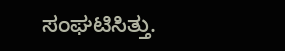ಸಂಘಟಿಸಿತ್ತು.